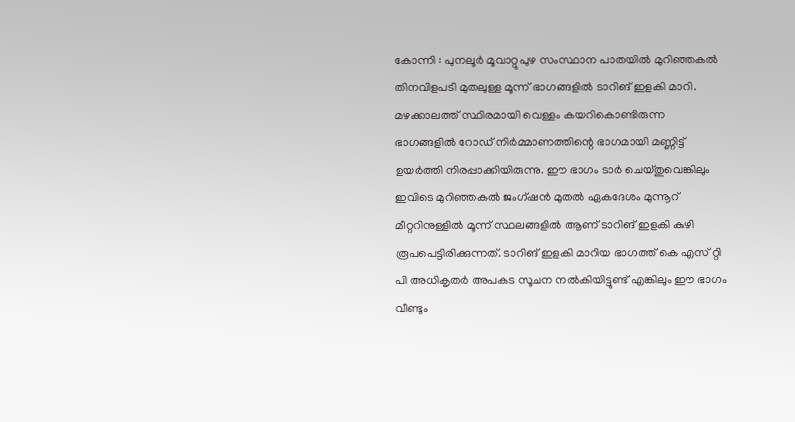കോന്നി : പുനലൂർ മൂവാറ്റുപുഴ സംസ്ഥാന പാതയിൽ മുറിഞ്ഞകൽ തിനവിളപടി മുതലുള്ള മൂന്ന് ഭാഗങ്ങളിൽ ടാറിങ് ഇളകി മാറി. മഴക്കാലത്ത് സ്ഥിരമായി വെള്ളം കയറികൊണ്ടിരുന്ന ഭാഗങ്ങളിൽ റോഡ് നിർമ്മാണത്തിന്റെ ഭാഗമായി മണ്ണിട്ട് ഉയർത്തി നിരപ്പാക്കിയിരുന്നു. ഈ ഭാഗം ടാർ ചെയ്തുവെങ്കിലും ഇവിടെ മുറിഞ്ഞകൽ ജംഗ്ഷൻ മുതൽ ഏകദേശം മുന്നൂറ് മീറ്ററിനുള്ളിൽ മൂന്ന് സ്ഥലങ്ങളിൽ ആണ് ടാറിങ് ഇളകി കുഴി രൂപപെട്ടിരിക്കുന്നത്. ടാറിങ് ഇളകി മാറിയ ഭാഗത്ത് കെ എസ് റ്റി പി അധികൃതർ അപകട സൂചന നൽകിയിട്ടുണ്ട് എങ്കിലും ഈ ഭാഗം വീണ്ടും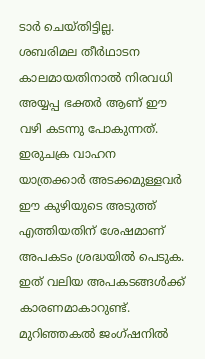ടാർ ചെയ്തിട്ടില്ല.
ശബരിമല തീർഥാടന കാലമായതിനാൽ നിരവധി അയ്യപ്പ ഭക്തർ ആണ് ഈ വഴി കടന്നു പോകുന്നത്. ഇരുചക്ര വാഹന യാത്രക്കാർ അടക്കമുള്ളവർ ഈ കുഴിയുടെ അടുത്ത് എത്തിയതിന് ശേഷമാണ് അപകടം ശ്രദ്ധയിൽ പെടുക. ഇത് വലിയ അപകടങ്ങൾക്ക് കാരണമാകാറുണ്ട്. മുറിഞ്ഞകൽ ജംഗ്ഷനിൽ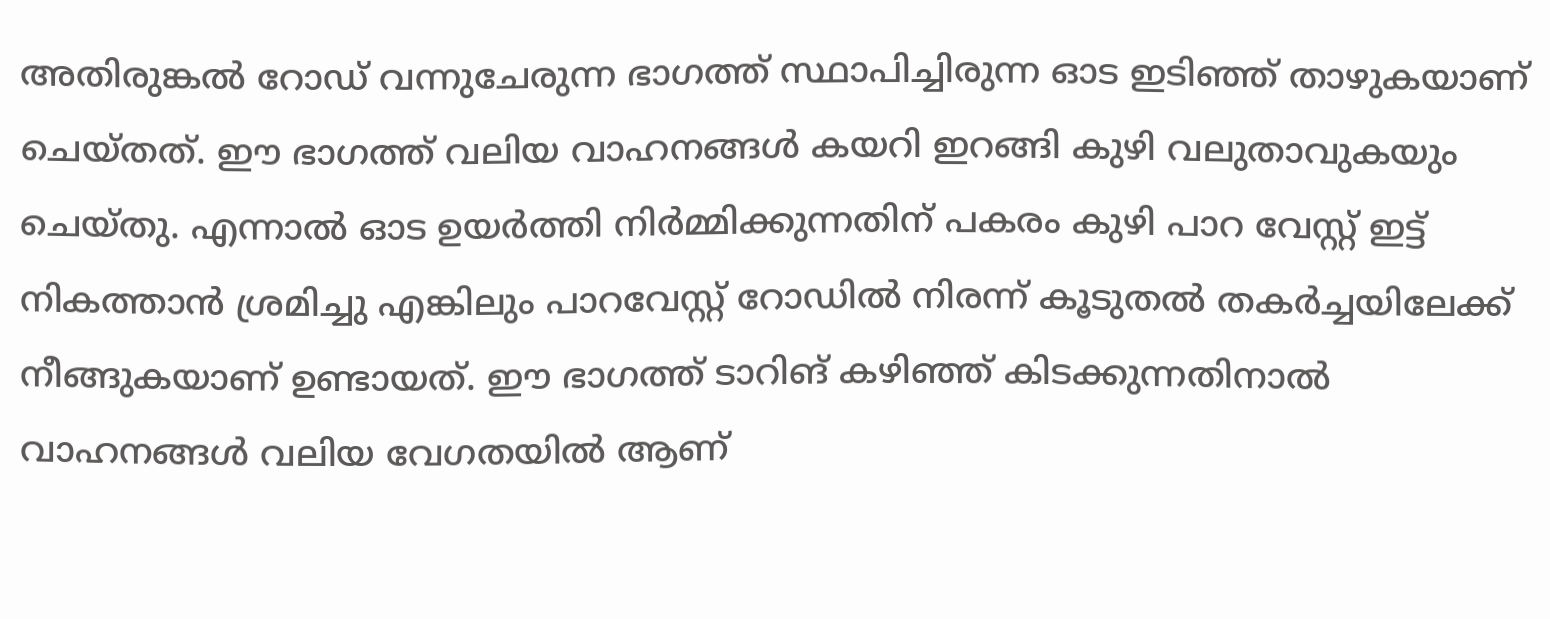അതിരുങ്കൽ റോഡ് വന്നുചേരുന്ന ഭാഗത്ത് സ്ഥാപിച്ചിരുന്ന ഓട ഇടിഞ്ഞ് താഴുകയാണ് ചെയ്തത്. ഈ ഭാഗത്ത് വലിയ വാഹനങ്ങൾ കയറി ഇറങ്ങി കുഴി വലുതാവുകയും ചെയ്തു. എന്നാൽ ഓട ഉയർത്തി നിർമ്മിക്കുന്നതിന് പകരം കുഴി പാറ വേസ്റ്റ് ഇട്ട് നികത്താൻ ശ്രമിച്ചു എങ്കിലും പാറവേസ്റ്റ് റോഡിൽ നിരന്ന് കൂടുതൽ തകർച്ചയിലേക്ക് നീങ്ങുകയാണ് ഉണ്ടായത്. ഈ ഭാഗത്ത് ടാറിങ് കഴിഞ്ഞ് കിടക്കുന്നതിനാൽ വാഹനങ്ങൾ വലിയ വേഗതയിൽ ആണ്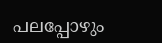പലപ്പോഴും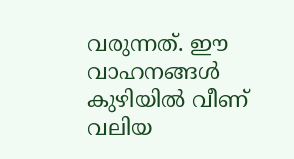വരുന്നത്. ഈ വാഹനങ്ങൾ കുഴിയിൽ വീണ് വലിയ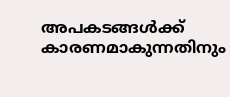അപകടങ്ങൾക്ക് കാരണമാകുന്നതിനും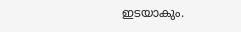ഇടയാകും.